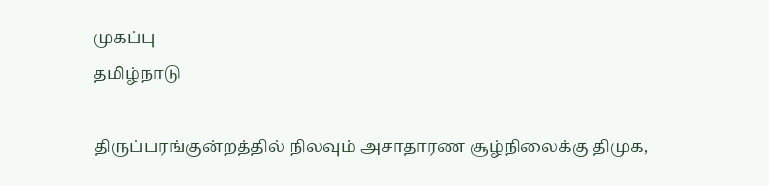முகப்பு
தமிழ்நாடு

திருப்பரங்குன்றத்தில் நிலவும் அசாதாரண சூழ்நிலைக்கு திமுக,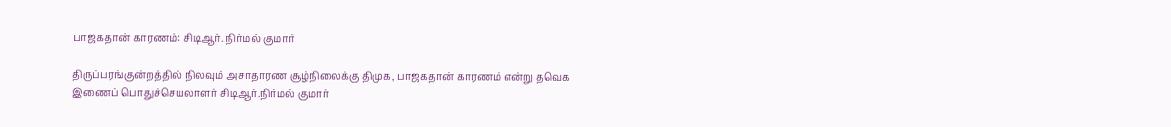பாஜகதான் காரணம்: சிடிஆர். நிர்மல் குமார்

திருப்பரங்குன்றத்தில் நிலவும் அசாதாரண சூழ்நிலைக்கு திமுக, பாஜகதான் காரணம் என்று தவெக இணைப் பொதுச்செயலாளர் சிடிஆர்.நிர்மல் குமார்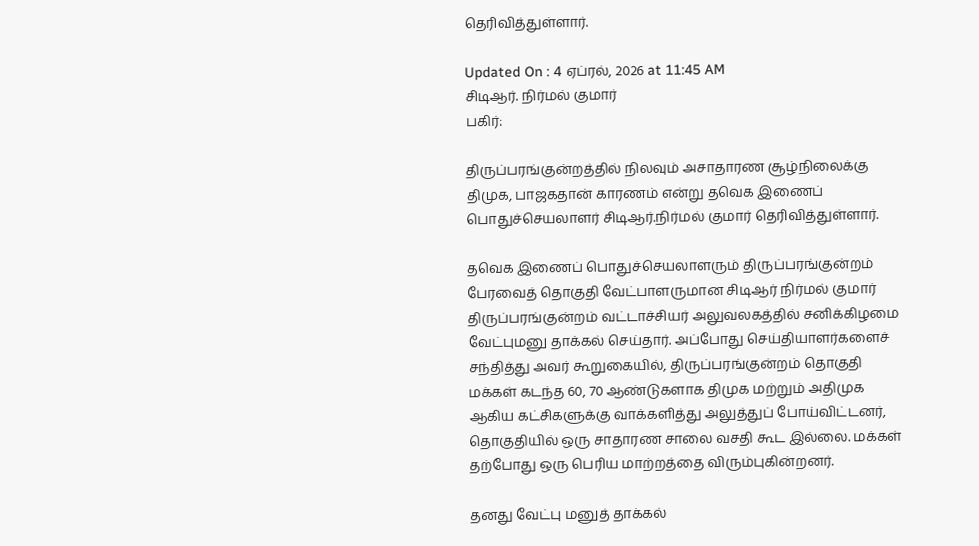தெரிவித்துள்ளார்.

Updated On : 4 ஏப்ரல், 2026 at 11:45 AM
சிடிஆர். நிர்மல் குமார்
பகிர்:

திருப்பரங்குன்றத்தில் நிலவும் அசாதாரண சூழ்நிலைக்கு திமுக, பாஜகதான் காரணம் என்று தவெக இணைப் பொதுச்செயலாளர் சிடிஆர்.நிர்மல் குமார் தெரிவித்துள்ளார்.

தவெக இணைப் பொதுச்செயலாளரும் திருப்பரங்குன்றம் பேரவைத் தொகுதி வேட்பாளருமான சிடிஆர் நிர்மல் குமார் திருப்பரங்குன்றம் வட்டாச்சியர் அலுவலகத்தில் சனிக்கிழமை வேட்புமனு தாக்கல் செய்தார். அப்போது செய்தியாளர்களைச் சந்தித்து அவர் கூறுகையில், திருப்பரங்குன்றம் தொகுதி மக்கள் கடந்த 60, 70 ஆண்டுகளாக திமுக மற்றும் அதிமுக ஆகிய கட்சிகளுக்கு வாக்களித்து அலுத்துப் போய்விட்டனர், தொகுதியில் ஒரு சாதாரண சாலை வசதி கூட இல்லை. மக்கள் தற்போது ஒரு பெரிய மாற்றத்தை விரும்புகின்றனர்.

தனது வேட்பு மனுத் தாக்கல்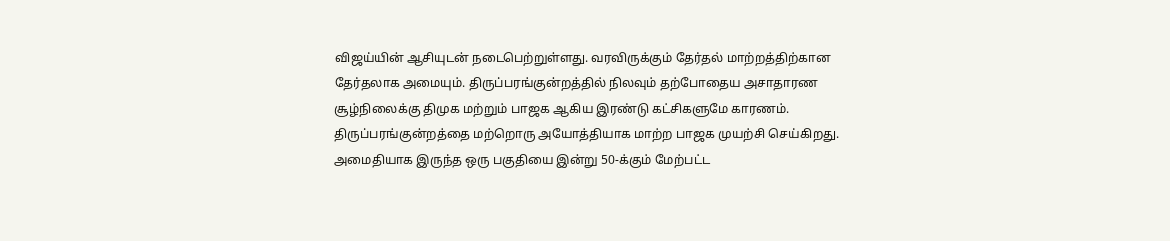விஜய்யின் ஆசியுடன் நடைபெற்றுள்ளது. வரவிருக்கும் தேர்தல் மாற்றத்திற்கான தேர்தலாக அமையும். திருப்பரங்குன்றத்தில் நிலவும் தற்போதைய அசாதாரண சூழ்நிலைக்கு திமுக மற்றும் பாஜக ஆகிய இரண்டு கட்சிகளுமே காரணம். திருப்பரங்குன்றத்தை மற்றொரு அயோத்தியாக மாற்ற பாஜக முயற்சி செய்கிறது. அமைதியாக இருந்த ஒரு பகுதியை இன்று 50-க்கும் மேற்பட்ட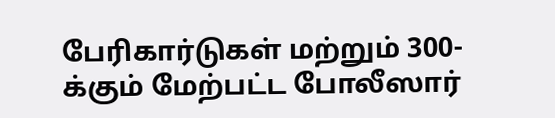பேரிகார்டுகள் மற்றும் 300-க்கும் மேற்பட்ட போலீஸார்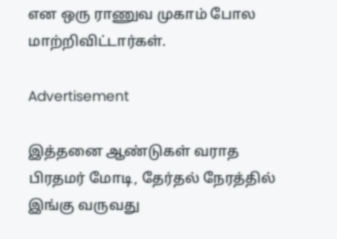என ஒரு ராணுவ முகாம் போல மாற்றிவிட்டார்கள்.

Advertisement

இத்தனை ஆண்டுகள் வராத பிரதமர் மோடி, தேர்தல் நேரத்தில் இங்கு வருவது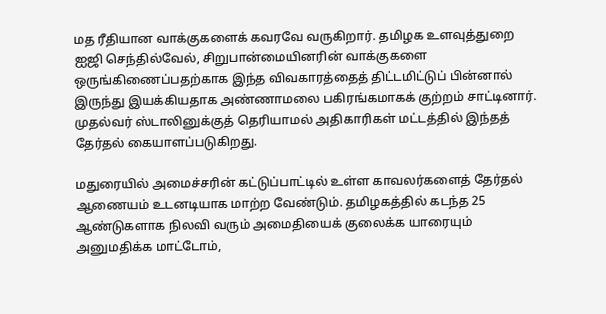மத ரீதியான வாக்குகளைக் கவரவே வருகிறார். தமிழக உளவுத்துறை ஐஜி செந்தில்வேல், சிறுபான்மையினரின் வாக்குகளை ஒருங்கிணைப்பதற்காக இந்த விவகாரத்தைத் திட்டமிட்டுப் பின்னால் இருந்து இயக்கியதாக அண்ணாமலை பகிரங்கமாகக் குற்றம் சாட்டினார். முதல்வர் ஸ்டாலினுக்குத் தெரியாமல் அதிகாரிகள் மட்டத்தில் இந்தத் தேர்தல் கையாளப்படுகிறது.

மதுரையில் அமைச்சரின் கட்டுப்பாட்டில் உள்ள காவலர்களைத் தேர்தல் ஆணையம் உடனடியாக மாற்ற வேண்டும். தமிழகத்தில் கடந்த 25 ஆண்டுகளாக நிலவி வரும் அமைதியைக் குலைக்க யாரையும் அனுமதிக்க மாட்டோம்,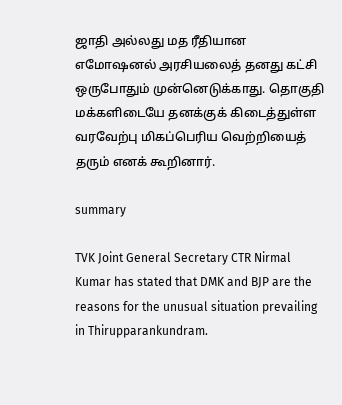ஜாதி அல்லது மத ரீதியான எமோஷனல் அரசியலைத் தனது கட்சி ஒருபோதும் முன்னெடுக்காது. தொகுதி மக்களிடையே தனக்குக் கிடைத்துள்ள வரவேற்பு மிகப்பெரிய வெற்றியைத் தரும் எனக் கூறினார்.

summary

TVK Joint General Secretary CTR Nirmal Kumar has stated that DMK and BJP are the reasons for the unusual situation prevailing in Thirupparankundram.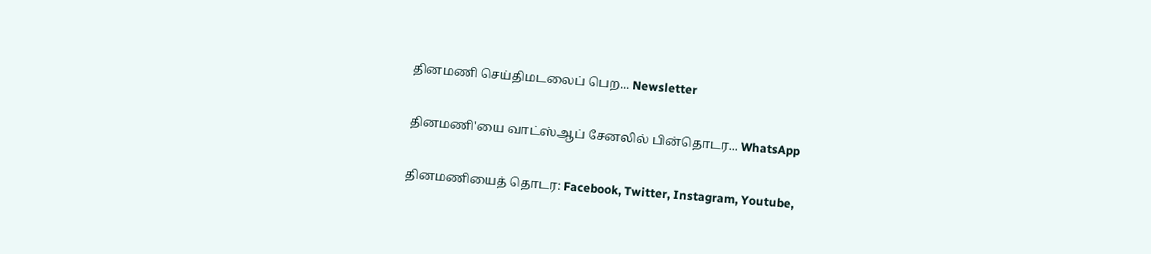தினமணி செய்திமடலைப் பெற... Newsletter

தினமணி'யை வாட்ஸ்ஆப் சேனலில் பின்தொடர... WhatsApp

தினமணியைத் தொடர: Facebook, Twitter, Instagram, Youtube,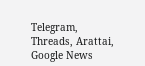Telegram, Threads, Arattai, Google News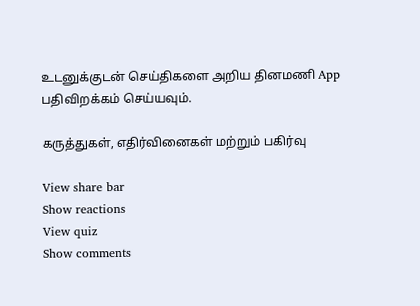உடனுக்குடன் செய்திகளை அறிய தினமணி App பதிவிறக்கம் செய்யவும்.

கருத்துகள், எதிர்வினைகள் மற்றும் பகிர்வு

View share bar
Show reactions
View quiz
Show comments